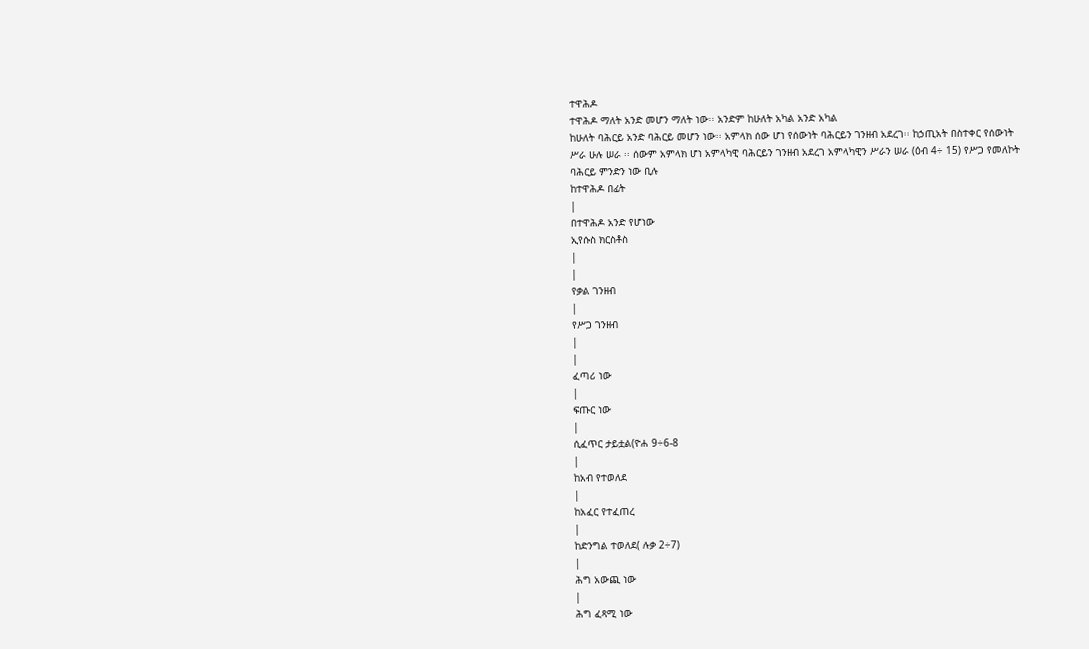ተዋሕዶ
ተዋሕዶ ማለት አንድ መሆን ማለት ነው፡፡ አንድም ከሁለት አካል አንድ አካል
ከሁለት ባሕርይ አንድ ባሕርይ መሆን ነው፡፡ አምላክ ሰው ሆነ የሰውነት ባሕርይን ገንዘብ አደረገ፡፡ ከኃጢአት በስተቀር የሰውነት
ሥራ ሁሉ ሠራ ፡፡ ሰውም አምላክ ሆነ አምላካዊ ባሕርይን ገንዘብ አደረገ አምላካዊን ሥራን ሠራ (ዕብ 4÷ 15) የሥጋ የመለኮት
ባሕርይ ምንድን ነው ቢሉ
ከተዋሕዶ በፊት
|
በተዋሕዶ አንድ የሆነው
ኢየሱስ ክርስቶስ
|
|
የቃል ገንዘብ
|
የሥጋ ገንዘብ
|
|
ፈጣሪ ነው
|
ፍጡር ነው
|
ሲፈጥር ታይቷል(ዮሐ 9÷6-8
|
ከአብ የተወለደ
|
ከአፈር የተፈጠረ
|
ከድንግል ተወለደ( ሉቃ 2÷7)
|
ሕግ አውጪ ነው
|
ሕግ ፈጻሚ ነው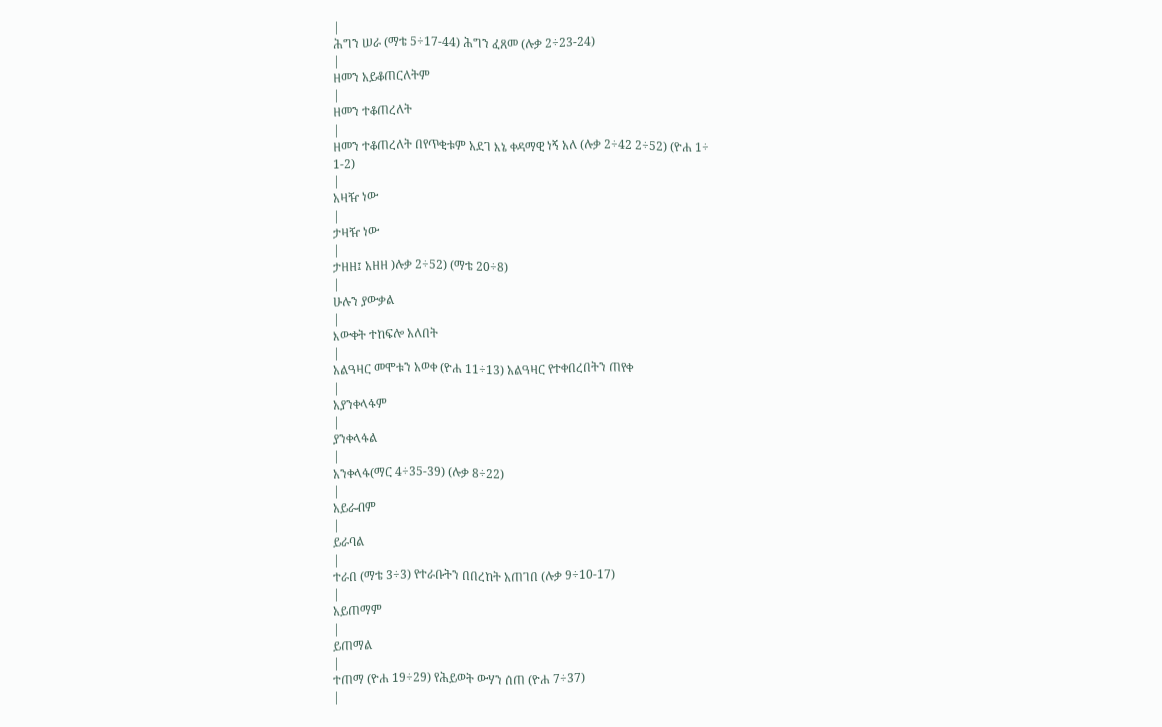|
ሕግን ሠራ (ማቴ 5÷17-44) ሕግን ፈጸመ (ሉቃ 2÷23-24)
|
ዘመን አይቆጠርለትም
|
ዘመን ተቆጠረለት
|
ዘመን ተቆጠረለት በየጥቂቱም አደገ እኔ ቀዳማዊ ነኝ አለ (ሉቃ 2÷42 2÷52) (ዮሐ 1÷
1-2)
|
አዛዥ ነው
|
ታዛዥ ነው
|
ታዘዘ፤ አዘዘ )ሉቃ 2÷52) (ማቴ 20÷8)
|
ሁሉን ያውቃል
|
እውቀት ተከፍሎ አለበት
|
አልዓዛር መሞቱን አወቀ (ዮሐ 11÷13) አልዓዛር የተቀበረበትን ጠየቀ
|
አያንቀላፋም
|
ያንቀላፋል
|
አንቀላፋ(ማር 4÷35-39) (ሉቃ 8÷22)
|
አይራብም
|
ይራባል
|
ተራበ (ማቴ 3÷3) የተራቡትን በበረከት አጠገበ (ሉቃ 9÷10-17)
|
አይጠማም
|
ይጠማል
|
ተጠማ (ዮሐ 19÷29) የሕይወት ውሃን ሰጠ (ዮሐ 7÷37)
|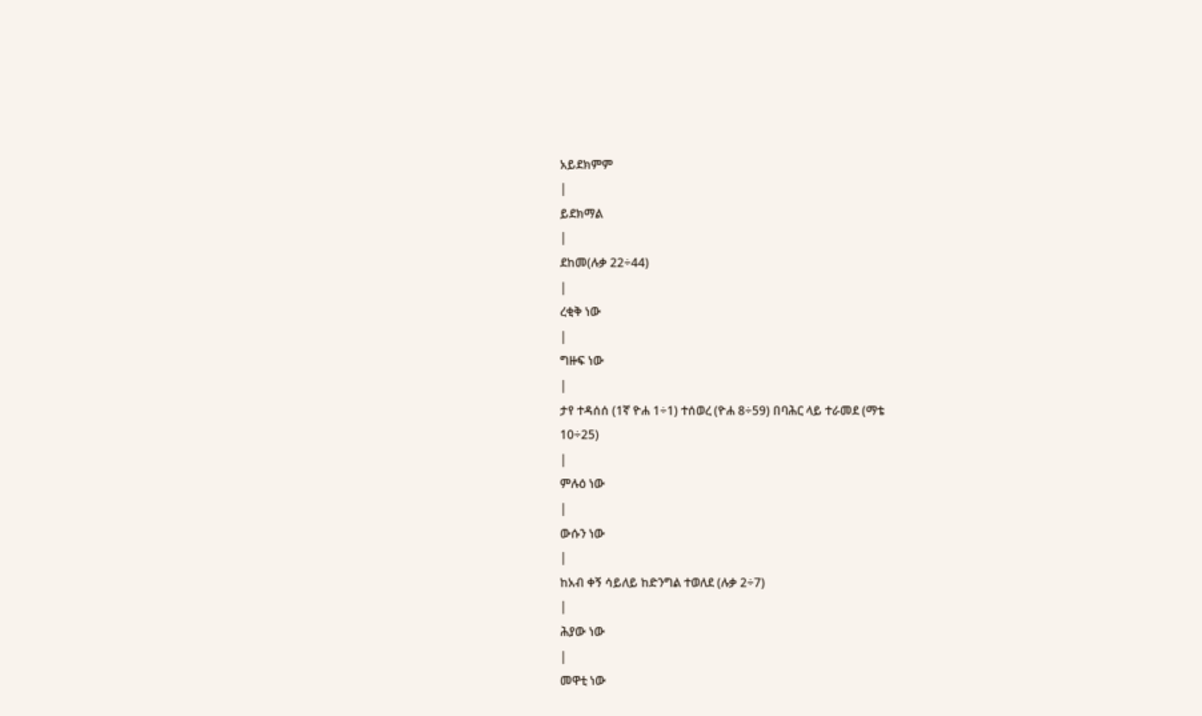አይደክምም
|
ይደክማል
|
ደከመ(ሉቃ 22÷44)
|
ረቂቅ ነው
|
ግዙፍ ነው
|
ታየ ተዳሰሰ (1ኛ ዮሐ 1÷1) ተሰወረ (ዮሐ 8÷59) በባሕር ላይ ተራመደ (ማቴ
10÷25)
|
ምሉዕ ነው
|
ውሱን ነው
|
ከአብ ቀኝ ሳይለይ ከድንግል ተወለደ (ሉቃ 2÷7)
|
ሕያው ነው
|
መዋቲ ነው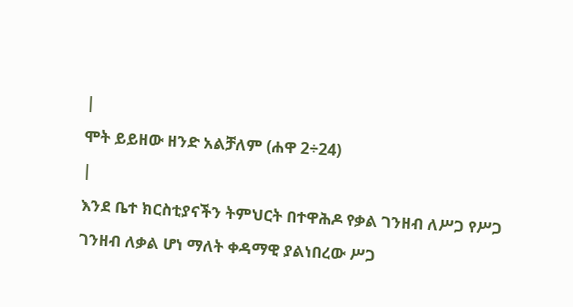|
ሞት ይይዘው ዘንድ አልቻለም (ሐዋ 2÷24)
|
እንደ ቤተ ክርስቲያናችን ትምህርት በተዋሕዶ የቃል ገንዘብ ለሥጋ የሥጋ ገንዘብ ለቃል ሆነ ማለት ቀዳማዊ ያልነበረው ሥጋ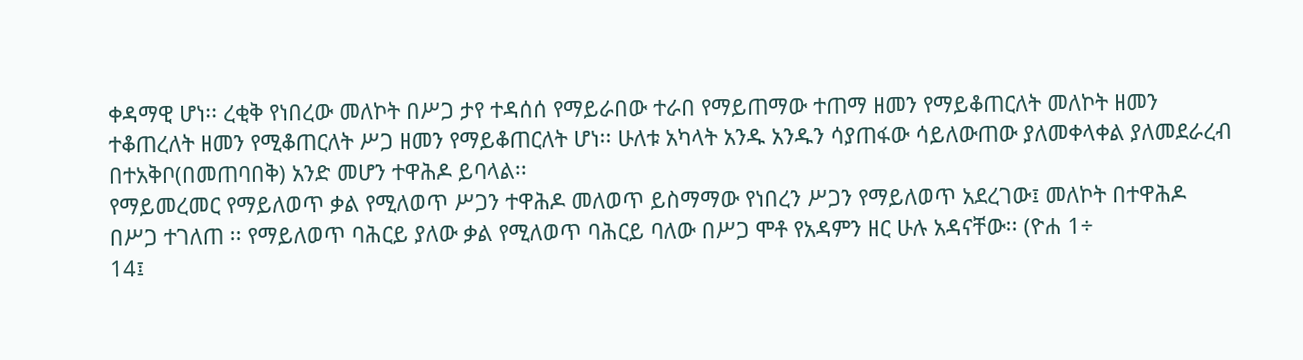ቀዳማዊ ሆነ፡፡ ረቂቅ የነበረው መለኮት በሥጋ ታየ ተዳሰሰ የማይራበው ተራበ የማይጠማው ተጠማ ዘመን የማይቆጠርለት መለኮት ዘመን
ተቆጠረለት ዘመን የሚቆጠርለት ሥጋ ዘመን የማይቆጠርለት ሆነ፡፡ ሁለቱ አካላት አንዱ አንዱን ሳያጠፋው ሳይለውጠው ያለመቀላቀል ያለመደራረብ
በተአቅቦ(በመጠባበቅ) አንድ መሆን ተዋሕዶ ይባላል፡፡
የማይመረመር የማይለወጥ ቃል የሚለወጥ ሥጋን ተዋሕዶ መለወጥ ይስማማው የነበረን ሥጋን የማይለወጥ አደረገው፤ መለኮት በተዋሕዶ
በሥጋ ተገለጠ ፡፡ የማይለወጥ ባሕርይ ያለው ቃል የሚለወጥ ባሕርይ ባለው በሥጋ ሞቶ የአዳምን ዘር ሁሉ አዳናቸው፡፡ (ዮሐ 1÷
14፤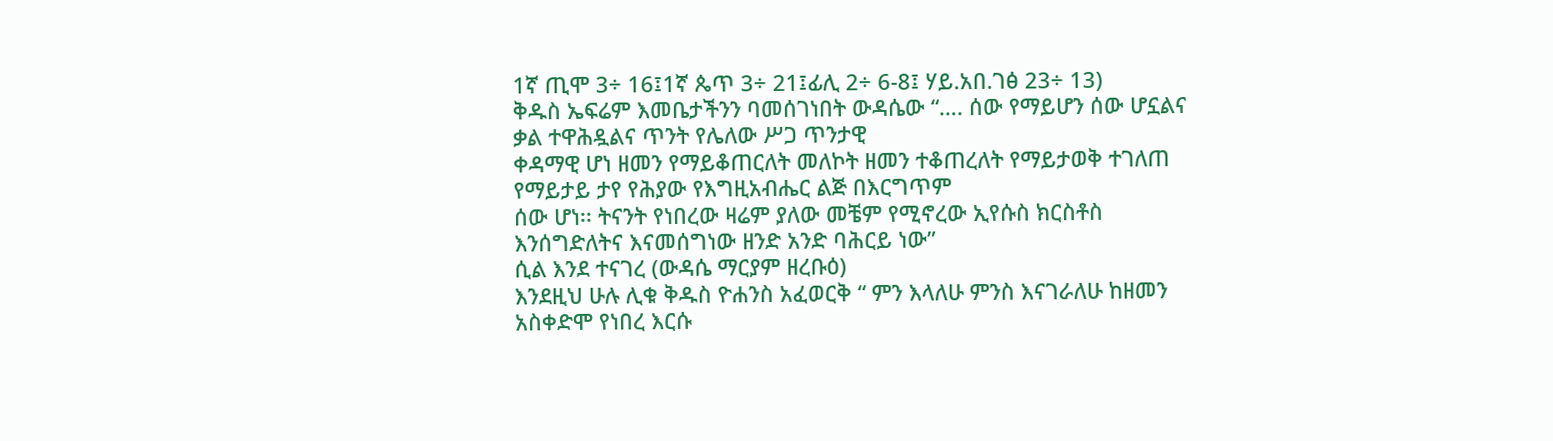1ኛ ጢሞ 3÷ 16፤1ኛ ጴጥ 3÷ 21፤ፊሊ 2÷ 6-8፤ ሃይ.አበ.ገፅ 23÷ 13)
ቅዱስ ኤፍሬም እመቤታችንን ባመሰገነበት ውዳሴው “…. ሰው የማይሆን ሰው ሆኗልና ቃል ተዋሕዷልና ጥንት የሌለው ሥጋ ጥንታዊ
ቀዳማዊ ሆነ ዘመን የማይቆጠርለት መለኮት ዘመን ተቆጠረለት የማይታወቅ ተገለጠ የማይታይ ታየ የሕያው የእግዚአብሔር ልጅ በእርግጥም
ሰው ሆነ፡፡ ትናንት የነበረው ዛሬም ያለው መቼም የሚኖረው ኢየሱስ ክርስቶስ እንሰግድለትና እናመሰግነው ዘንድ አንድ ባሕርይ ነው”
ሲል እንደ ተናገረ (ውዳሴ ማርያም ዘረቡዕ)
እንደዚህ ሁሉ ሊቁ ቅዱስ ዮሐንስ አፈወርቅ “ ምን እላለሁ ምንስ እናገራለሁ ከዘመን አስቀድሞ የነበረ እርሱ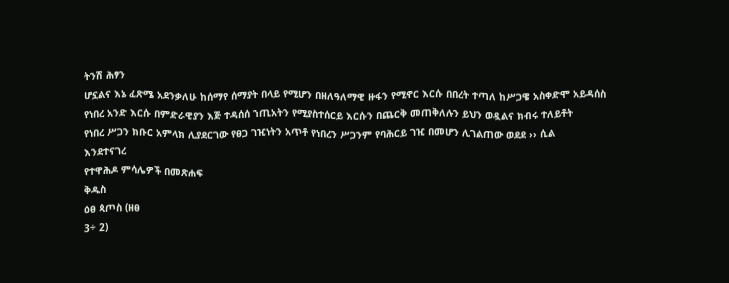ትንሽ ሕፃን
ሆኗልና እኔ ፈጽሜ አደንቃለሁ ከሰማየ ሰማያት በላይ የሚሆን በዘለዓለማዊ ዙፋን የሚኖር እርሱ በበረት ተጣለ ከሥጋዌ አስቀድሞ አይዳሰስ
የነበረ አንድ እርሱ በምድራዊያን እጅ ተዳሰሰ ኀጢአትን የሚያስተሰርይ እርሱን በጨርቅ መጠቅለሉን ይህን ወዷልና ክብሩ ተለይቶት
የነበረ ሥጋን ክቡር አምላክ ሊያደርገው የፀጋ ገዢነትን አጥቶ የነበረን ሥጋንም የባሕርይ ገዢ በመሆን ሊገልጠው ወደደ ›› ሲል
እንደተናገረ
የተዋሕዶ ምሳሌዎች በመጽሐፍ
ቅዱስ
ዕፀ ጳጦስ (ዘፀ
3÷ 2)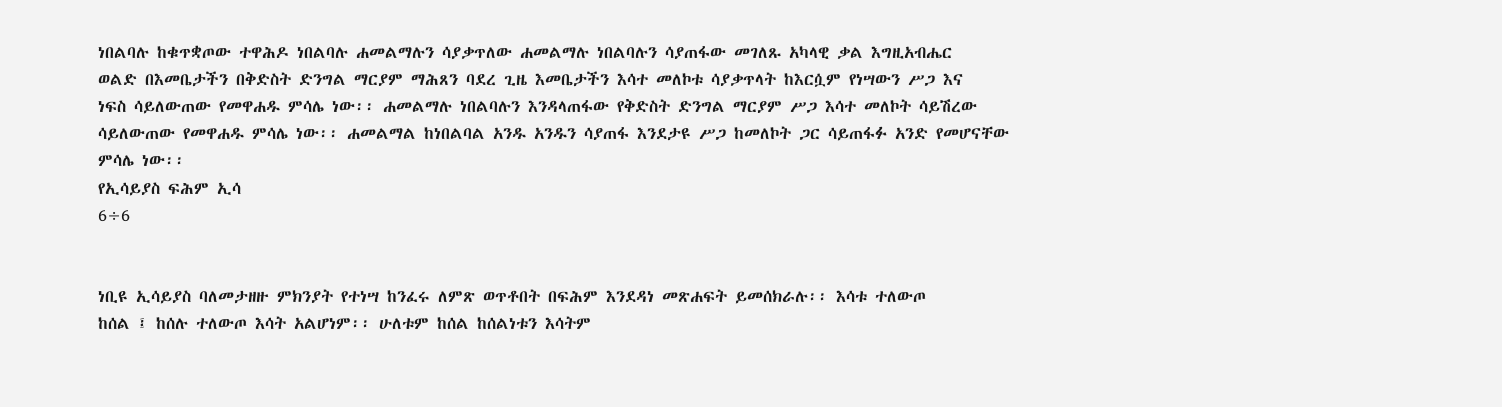ነበልባሉ ከቁጥቋጦው ተዋሕዶ ነበልባሉ ሐመልማሉን ሳያቃጥለው ሐመልማሉ ነበልባሉን ሳያጠፋው መገለጹ አካላዊ ቃል እግዚአብሔር
ወልድ በእመቤታችን በቅድስት ድንግል ማርያም ማሕጸን ባደረ ጊዜ እመቤታችን እሳተ መለኮቱ ሳያቃጥላት ከእርሷም የነሣውን ሥጋ እና
ነፍስ ሳይለውጠው የመዋሐዱ ምሳሌ ነው፡፡ ሐመልማሉ ነበልባሉን እንዳላጠፋው የቅድስት ድንግል ማርያም ሥጋ እሳተ መለኮት ሳይሽረው
ሳይለውጠው የመዋሐዱ ምሳሌ ነው፡፡ ሐመልማል ከነበልባል አንዱ አንዱን ሳያጠፋ እንደታዩ ሥጋ ከመለኮት ጋር ሳይጠፋፉ አንድ የመሆናቸው
ምሳሌ ነው፡፡
የኢሳይያስ ፍሕም ኢሳ
6÷6


ነቢዩ ኢሳይያስ ባለመታዘዙ ምክንያት የተነሣ ከንፈሩ ለምጽ ወጥቶበት በፍሕም እንደዳነ መጽሐፍት ይመሰክራሉ፡፡ እሳቱ ተለውጦ
ከሰል ፤ ከሰሉ ተለውጦ እሳት አልሆነም፡፡ ሁለቱም ከሰል ከሰልነቱን እሳትም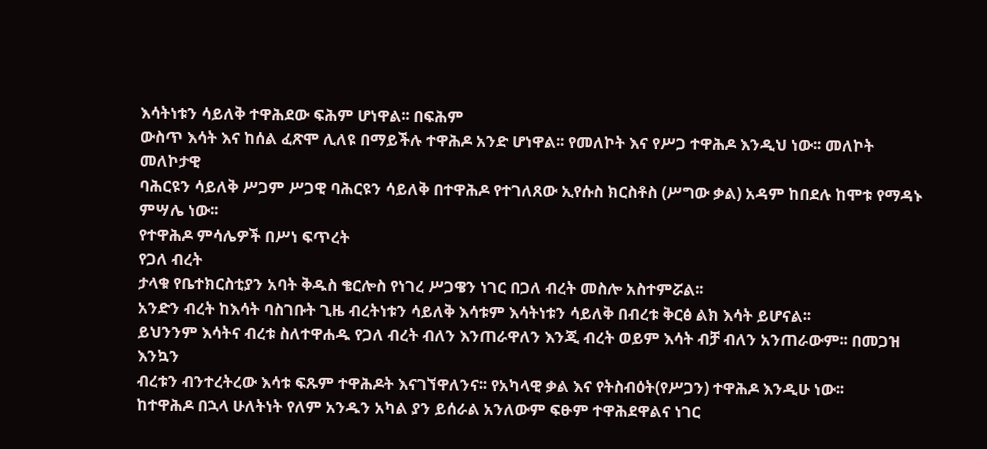እሳትነቱን ሳይለቅ ተዋሕደው ፍሕም ሆነዋል፡፡ በፍሕም
ውስጥ እሳት እና ከሰል ፈጽሞ ሊለዩ በማይችሉ ተዋሕዶ አንድ ሆነዋል፡፡ የመለኮት እና የሥጋ ተዋሕዶ እንዲህ ነው፡፡ መለኮት መለኮታዊ
ባሕርዩን ሳይለቅ ሥጋም ሥጋዊ ባሕርዩን ሳይለቅ በተዋሕዶ የተገለጸው ኢየሱስ ክርስቶስ (ሥግው ቃል) አዳም ከበደሉ ከሞቱ የማዳኑ
ምሣሌ ነው፡፡
የተዋሕዶ ምሳሌዎች በሥነ ፍጥረት
የጋለ ብረት
ታላቁ የቤተክርስቲያን አባት ቅዱስ ቄርሎስ የነገረ ሥጋዌን ነገር በጋለ ብረት መስሎ አስተምሯል፡፡
አንድን ብረት ከእሳት ባስገቡት ጊዜ ብረትነቱን ሳይለቅ እሳቱም እሳትነቱን ሳይለቅ በብረቱ ቅርፅ ልክ እሳት ይሆናል፡፡
ይህንንም እሳትና ብረቱ ስለተዋሐዱ የጋለ ብረት ብለን እንጠራዋለን እንጂ ብረት ወይም እሳት ብቻ ብለን አንጠራውም፡፡ በመጋዝ እንኳን
ብረቱን ብንተረትረው እሳቱ ፍጹም ተዋሕዶት እናገኘዋለንና፡፡ የአካላዊ ቃል እና የትስብዕት(የሥጋን) ተዋሕዶ እንዲሁ ነው፡፡
ከተዋሕዶ በኋላ ሁለትነት የለም አንዱን አካል ያን ይሰራል አንለውም ፍፁም ተዋሕደዋልና ነገር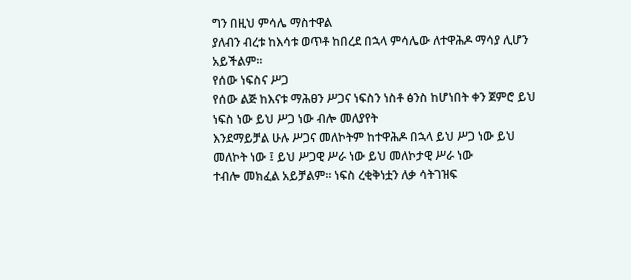ግን በዚህ ምሳሌ ማስተዋል
ያለብን ብረቱ ከእሳቱ ወጥቶ ከበረደ በኋላ ምሳሌው ለተዋሕዶ ማሳያ ሊሆን አይችልም፡፡
የሰው ነፍስና ሥጋ
የሰው ልጅ ከእናቱ ማሕፀን ሥጋና ነፍስን ነስቶ ፅንስ ከሆነበት ቀን ጀምሮ ይህ ነፍስ ነው ይህ ሥጋ ነው ብሎ መለያየት
እንደማይቻል ሁሉ ሥጋና መለኮትም ከተዋሕዶ በኋላ ይህ ሥጋ ነው ይህ መለኮት ነው ፤ ይህ ሥጋዊ ሥራ ነው ይህ መለኮታዊ ሥራ ነው
ተብሎ መክፈል አይቻልም፡፡ ነፍስ ረቂቅነቷን ለቃ ሳትገዝፍ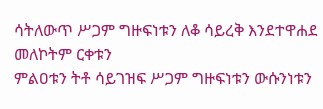ሳትለውጥ ሥጋም ግዙፍነቱን ለቆ ሳይረቅ እንደተዋሐደ መለኮትም ርቀቱን
ምልዐቱን ትቶ ሳይገዝፍ ሥጋም ግዙፍነቱን ውሱንነቱን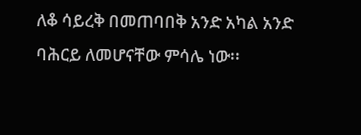ለቆ ሳይረቅ በመጠባበቅ አንድ አካል አንድ ባሕርይ ለመሆናቸው ምሳሌ ነው፡፡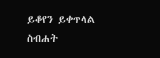ይቆየን ይቀጥላል
ስብሐት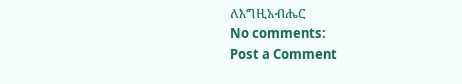ለእግዚአብሔር
No comments:
Post a Comment